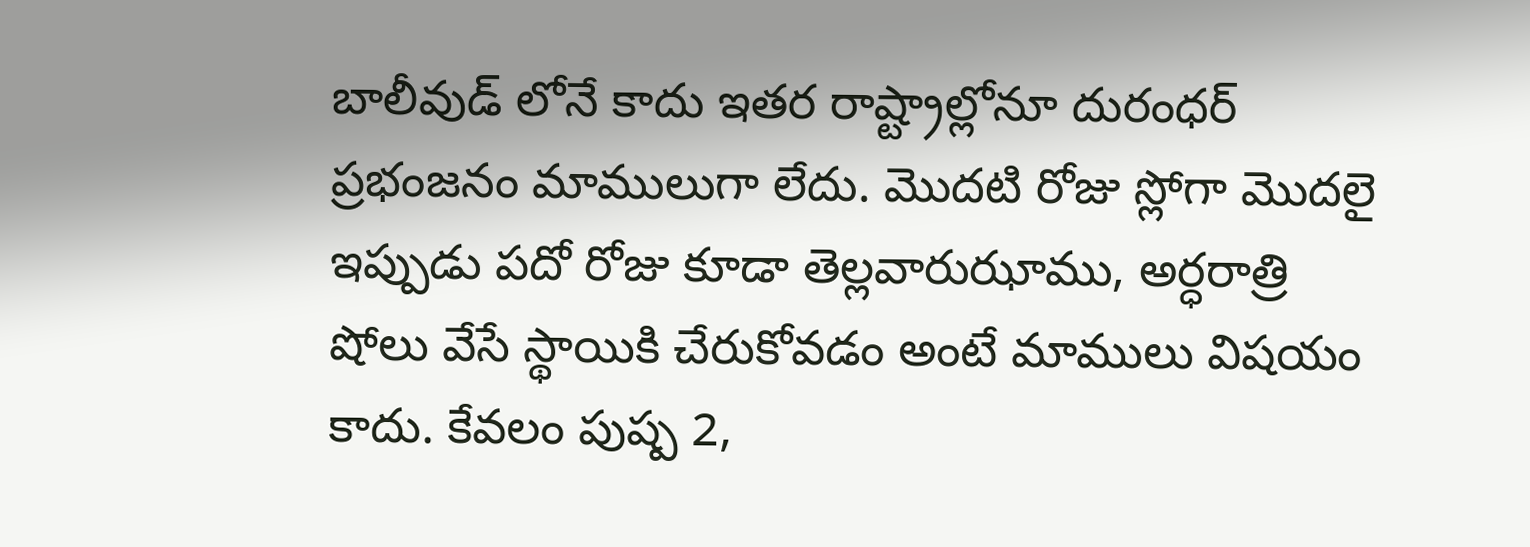బాలీవుడ్ లోనే కాదు ఇతర రాష్ట్రాల్లోనూ దురంధర్ ప్రభంజనం మాములుగా లేదు. మొదటి రోజు స్లోగా మొదలై ఇప్పుడు పదో రోజు కూడా తెల్లవారుఝాము, అర్ధరాత్రి షోలు వేసే స్థాయికి చేరుకోవడం అంటే మాములు విషయం కాదు. కేవలం పుష్ప 2,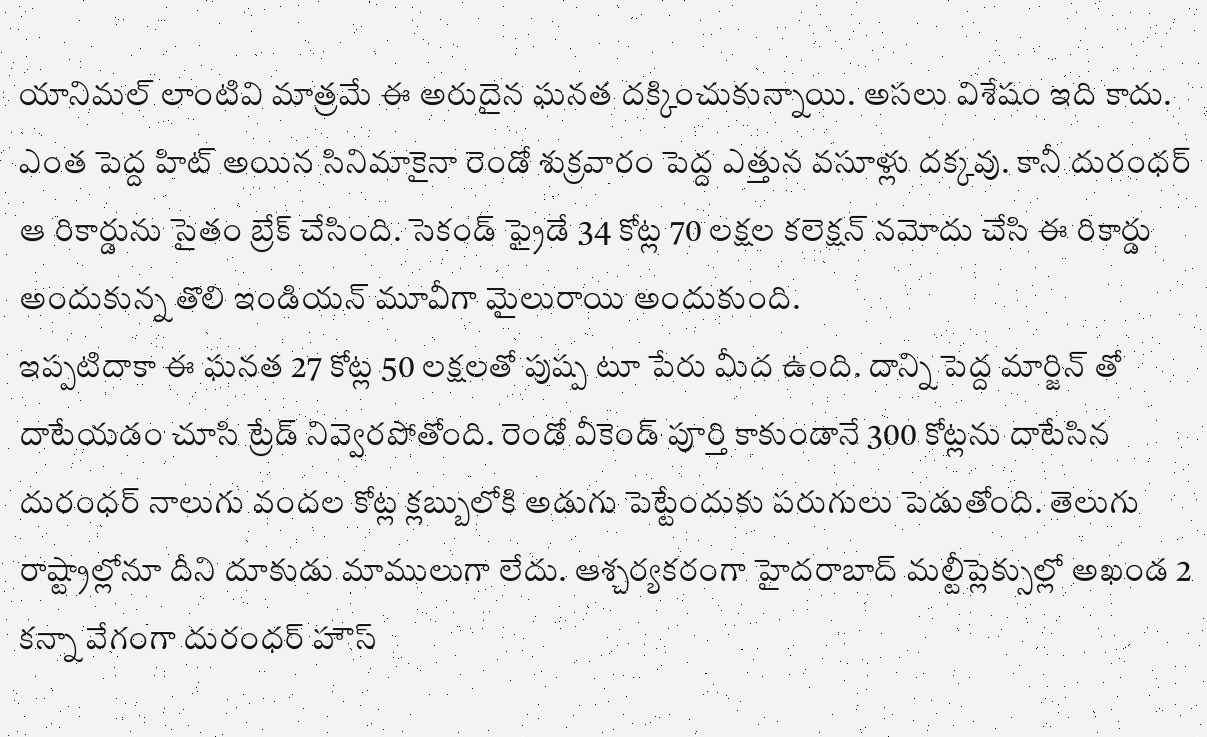యానిమల్ లాంటివి మాత్రమే ఈ అరుదైన ఘనత దక్కించుకున్నాయి. అసలు విశేషం ఇది కాదు. ఎంత పెద్ద హిట్ అయిన సినిమాకైనా రెండో శుక్రవారం పెద్ద ఎత్తున వసూళ్లు దక్కవు. కానీ దురంధర్ ఆ రికార్డును సైతం బ్రేక్ చేసింది. సెకండ్ ఫ్రైడే 34 కోట్ల 70 లక్షల కలెక్షన్ నమోదు చేసి ఈ రికార్డు అందుకున్న తొలి ఇండియన్ మూవీగా మైలురాయి అందుకుంది.
ఇప్పటిదాకా ఈ ఘనత 27 కోట్ల 50 లక్షలతో పుష్ప టూ పేరు మీద ఉంది. దాన్ని పెద్ద మార్జిన్ తో దాటేయడం చూసి ట్రేడ్ నివ్వెరపోతోంది. రెండో వీకెండ్ పూర్తి కాకుండానే 300 కోట్లను దాటేసిన దురంధర్ నాలుగు వందల కోట్ల క్లబ్బులోకి అడుగు పెట్టేందుకు పరుగులు పెడుతోంది. తెలుగు రాష్ట్రాల్లోనూ దీని దూకుడు మాములుగా లేదు. ఆశ్చర్యకరంగా హైదరాబాద్ మల్టీప్లెక్సుల్లో అఖండ 2 కన్నా వేగంగా దురంధర్ హౌస్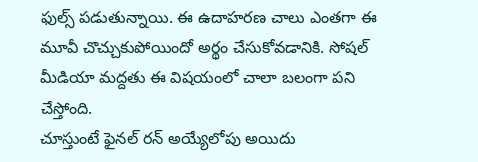ఫుల్స్ పడుతున్నాయి. ఈ ఉదాహరణ చాలు ఎంతగా ఈ మూవీ చొచ్చుకుపోయిందో అర్థం చేసుకోవడానికి. సోషల్ మీడియా మద్దతు ఈ విషయంలో చాలా బలంగా పని చేస్తోంది.
చూస్తుంటే ఫైనల్ రన్ అయ్యేలోపు అయిదు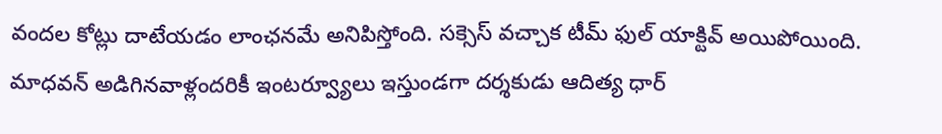వందల కోట్లు దాటేయడం లాంఛనమే అనిపిస్తోంది. సక్సెస్ వచ్చాక టీమ్ ఫుల్ యాక్టివ్ అయిపోయింది. మాధవన్ అడిగినవాళ్లందరికీ ఇంటర్వ్యూలు ఇస్తుండగా దర్శకుడు ఆదిత్య ధార్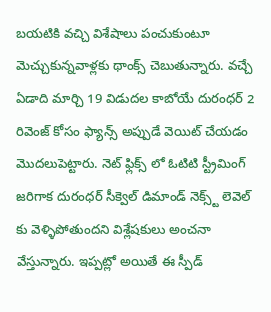బయటికి వచ్చి విశేషాలు పంచుకుంటూ మెచ్చుకున్నవాళ్లకు థాంక్స్ చెబుతున్నారు. వచ్చే ఏడాది మార్చి 19 విడుదల కాబోయే దురంధర్ 2 రివెంజ్ కోసం ఫ్యాన్స్ అప్పుడే వెయిట్ చేయడం మొదలుపెట్టారు. నెట్ ఫ్లిక్స్ లో ఓటిటి స్ట్రీమింగ్ జరిగాక దురంధర్ సీక్వెల్ డిమాండ్ నెక్స్ట్ లెవెల్ కు వెళ్ళిపోతుందని విశ్లేషకులు అంచనా వేస్తున్నారు. ఇప్పట్లో అయితే ఈ స్పీడ్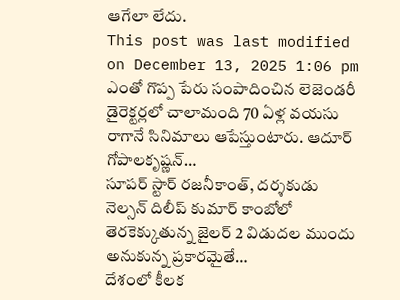ఆగేలా లేదు.
This post was last modified on December 13, 2025 1:06 pm
ఎంతో గొప్ప పేరు సంపాదించిన లెజెండరీ డైరెక్టర్లలో చాలామంది 70 ఏళ్ల వయసు రాగానే సినిమాలు ఆపేస్తుంటారు. ఆదూర్ గోపాలకృష్ణన్…
సూపర్ స్టార్ రజనీకాంత్, దర్శకుడు నెల్సన్ దిలీప్ కుమార్ కాంబోలో తెరకెక్కుతున్న జైలర్ 2 విడుదల ముందు అనుకున్న ప్రకారమైతే…
దేశంలో కీలక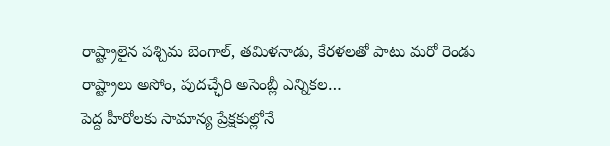రాష్ట్రాలైన పశ్చిమ బెంగాల్, తమిళనాడు, కేరళలతో పాటు మరో రెండు రాష్ట్రాలు అసోం, పుదచ్ఛేరి అసెంబ్లీ ఎన్నికల…
పెద్ద హీరోలకు సామాన్య ప్రేక్షకుల్లోనే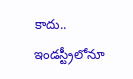కాదు.. ఇండస్ట్రీలోనూ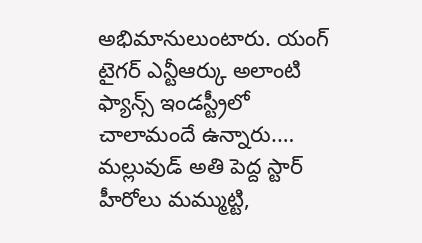అభిమానులుంటారు. యంగ్ టైగర్ ఎన్టీఆర్కు అలాంటి ఫ్యాన్స్ ఇండస్ట్రీలో చాలామందే ఉన్నారు.…
మల్లువుడ్ అతి పెద్ద స్టార్ హీరోలు మమ్ముట్టి,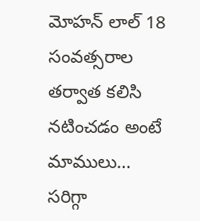మోహన్ లాల్ 18 సంవత్సరాల తర్వాత కలిసి నటించడం అంటే మాములు…
సరిగ్గా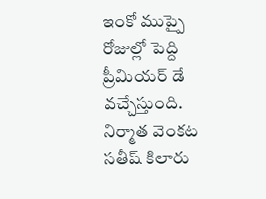ఇంకో ముప్పై రోజుల్లో పెద్ది ప్రీమియర్ డే వచ్చేస్తుంది. నిర్మాత వెంకట సతీష్ కిలారు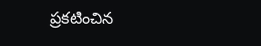ప్రకటించిన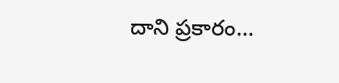దాని ప్రకారం…